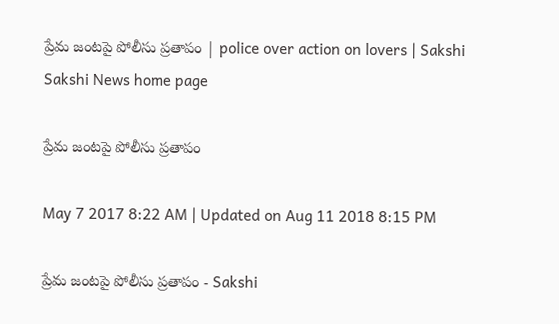ప్రేమ జంటపై పోలీసు ప్రతాపం | police over action on lovers | Sakshi
Sakshi News home page

ప్రేమ జంటపై పోలీసు ప్రతాపం

May 7 2017 8:22 AM | Updated on Aug 11 2018 8:15 PM

ప్రేమ జంటపై పోలీసు ప్రతాపం - Sakshi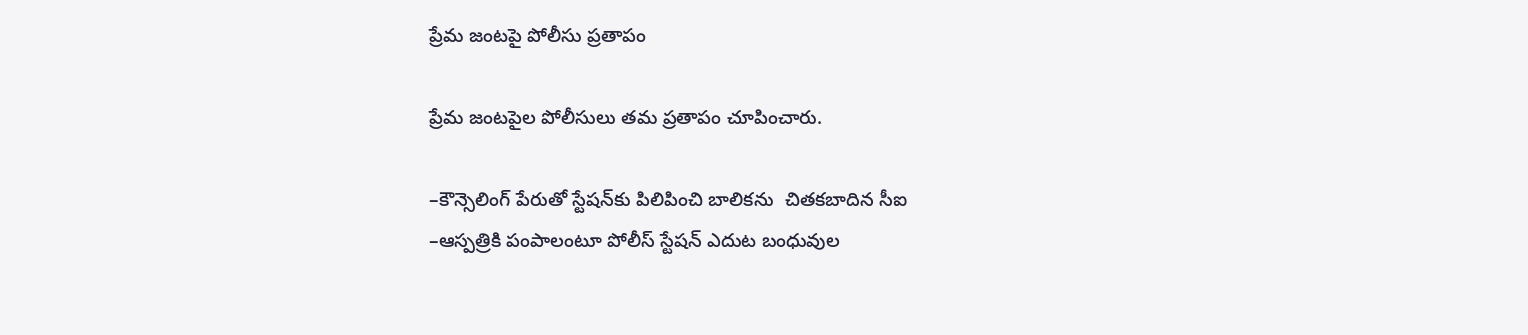ప్రేమ జంటపై పోలీసు ప్రతాపం

ప్రేమ జంటపైల పోలీసులు తమ ప్రతాపం చూపించారు.

–కౌన్సెలింగ్‌ పేరుతో స్టేషన్‌కు పిలిపించి బాలికను  చితకబాదిన సీఐ
–ఆస్పత్రికి పంపాలంటూ పోలీస్‌ స్టేషన్‌ ఎదుట బంధువుల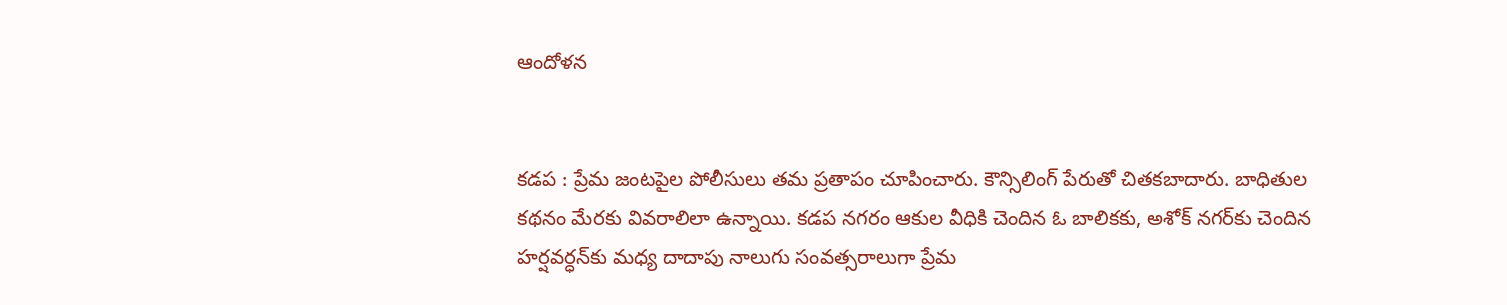ఆందోళన


కడప : ప్రేమ జంటపైల పోలీసులు తమ ప్రతాపం చూపించారు. కౌన్సిలింగ్‌ పేరుతో చితకబాదారు. బాధితుల కథనం మేరకు వివరాలిలా ఉన్నాయి. కడప నగరం ఆకుల వీధికి చెందిన ఓ బాలికకు, అశోక్‌ నగర్‌కు చెందిన హర్షవర్ధన్‌కు మధ్య దాదాపు నాలుగు సంవత్సరాలుగా ప్రేమ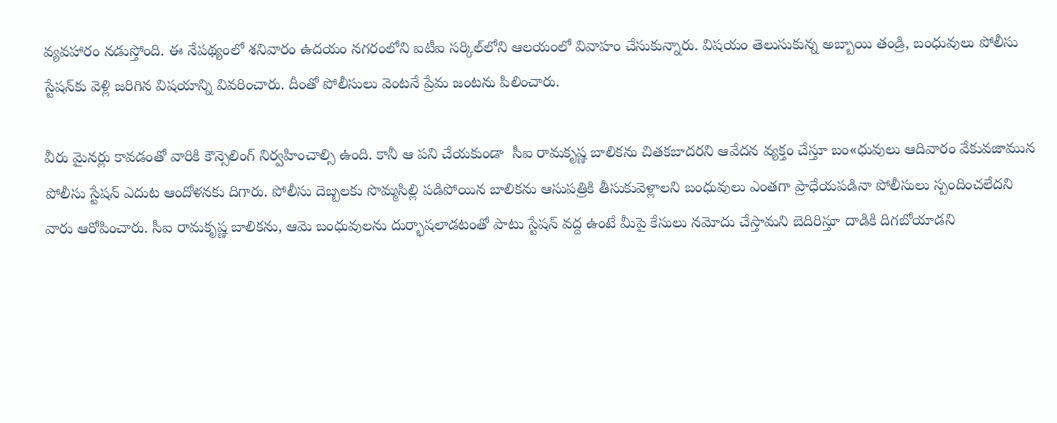వ్యవహారం నడుస్తోంది. ఈ నేపథ్యంలో శనివారం ఉదయం నగరంలోని ఐటీఐ సర్కిల్‌లోని ఆలయంలో వివాహం చేసుకున్నారు. విషయం తెలుసుకున్న అబ్బాయి తండ్రి, బంధువులు పోలీసు స్టేషన్‌కు వెళ్లి జరిగిన విషయాన్ని వివరించారు. దీంతో పోలీసులు వెంటనే ప్రేమ జంటను పిలించారు.

వీరు మైనర్లు కావడంతో వారికి కౌన్సెలింగ్‌ నిర్వహించాల్సి ఉంది. కానీ ఆ పని చేయకుండా  సీఐ రామకృష్ణ బాలికను చితకబాదరని ఆవేదన వ్యక్తం చేస్తూ బం«ధువులు ఆదివారం వేకువజామున పోలీసు స్టేషన్‌ ఎదుట ఆందోళనకు దిగారు. పోలీసు దెబ్బలకు సొమ్మసిల్లి పడిపోయిన బాలికను ఆసుపత్రికి తీసుకువెళ్లాలని బంధువులు ఎంతగా ప్రాధేయపడినా పోలీసులు స్పందించలేదని వారు ఆరోపించారు. సీఐ రామకృష్ణ బాలికను, ఆమె బంధువులను దుర్భాషలాడటంతో పాటు స్టేషన్‌ వద్ద ఉంటే మీపై కేసులు నమోదు చేస్తామని బెదిరిస్తూ దాడికి దిగబోయాడని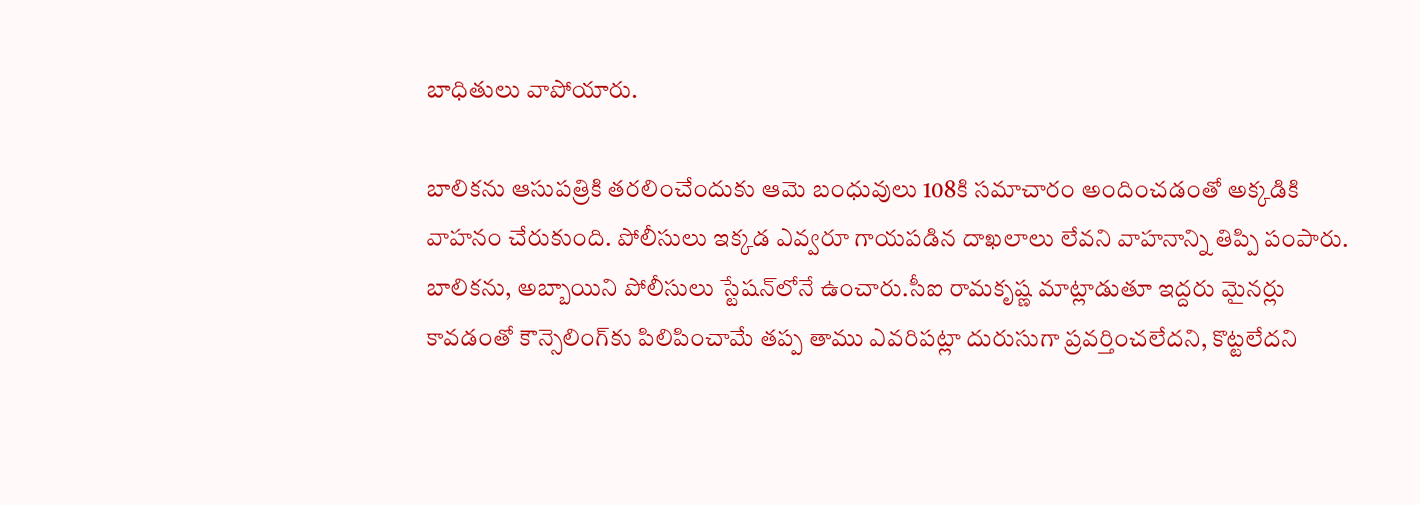బాధితులు వాపోయారు.

బాలికను ఆసుపత్రికి తరలించేందుకు ఆమె బంధువులు 108కి సమాచారం అందించడంతో అక్కడికి వాహనం చేరుకుంది. పోలీసులు ఇక్కడ ఎవ్వరూ గాయపడిన దాఖలాలు లేవని వాహనాన్ని తిప్పి పంపారు. బాలికను, అబ్బాయిని పోలీసులు స్టేషన్‌లోనే ఉంచారు.సీఐ రామకృష్ణ మాట్లాడుతూ ఇద్దరు మైనర్లు కావడంతో కౌన్సెలింగ్‌కు పిలిపించామే తప్ప తాము ఎవరిపట్లా దురుసుగా ప్రవర్తించలేదని, కొట్టలేదని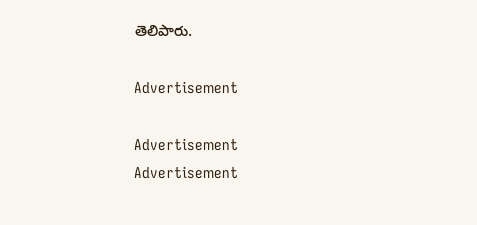తెలిపారు.

Advertisement

Advertisement
Advertisement